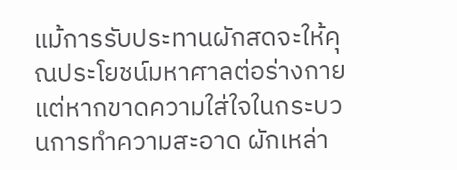แม้การรับประทานผักสดจะให้คุณประโยชน์มหาศาลต่อร่างกาย แต่หากขาดความใส่ใจในกระบวนการทำความสะอาด ผักเหล่า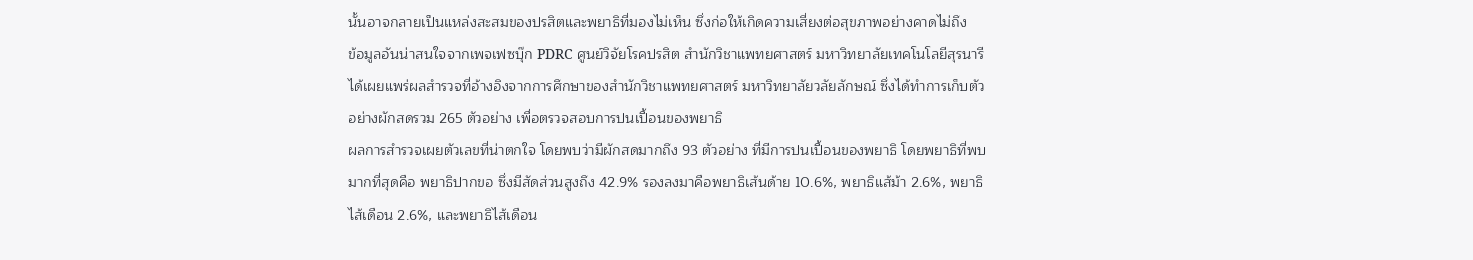นั้นอาจกลายเป็นแหล่งสะสมของปรสิตและพยาธิที่มองไม่เห็น ซึ่งก่อให้เกิดความเสี่ยงต่อสุขภาพอย่างคาดไม่ถึง
ข้อมูลอันน่าสนใจจากเพจเฟซบุ๊ก PDRC ศูนย์วิจัยโรคปรสิต สำนักวิชาแพทยศาสตร์ มหาวิทยาลัยเทคโนโลยีสุรนารี ได้เผยแพร่ผลสำรวจที่อ้างอิงจากการศึกษาของสำนักวิชาแพทยศาสตร์ มหาวิทยาลัยวลัยลักษณ์ ซึ่งได้ทำการเก็บตัวอย่างผักสดรวม 265 ตัวอย่าง เพื่อตรวจสอบการปนเปื้อนของพยาธิ
ผลการสำรวจเผยตัวเลขที่น่าตกใจ โดยพบว่ามีผักสดมากถึง 93 ตัวอย่าง ที่มีการปนเปื้อนของพยาธิ โดยพยาธิที่พบมากที่สุดคือ พยาธิปากขอ ซึ่งมีสัดส่วนสูงถึง 42.9% รองลงมาคือพยาธิเส้นด้าย 10.6%, พยาธิแส้ม้า 2.6%, พยาธิไส้เดือน 2.6%, และพยาธิไส้เดือน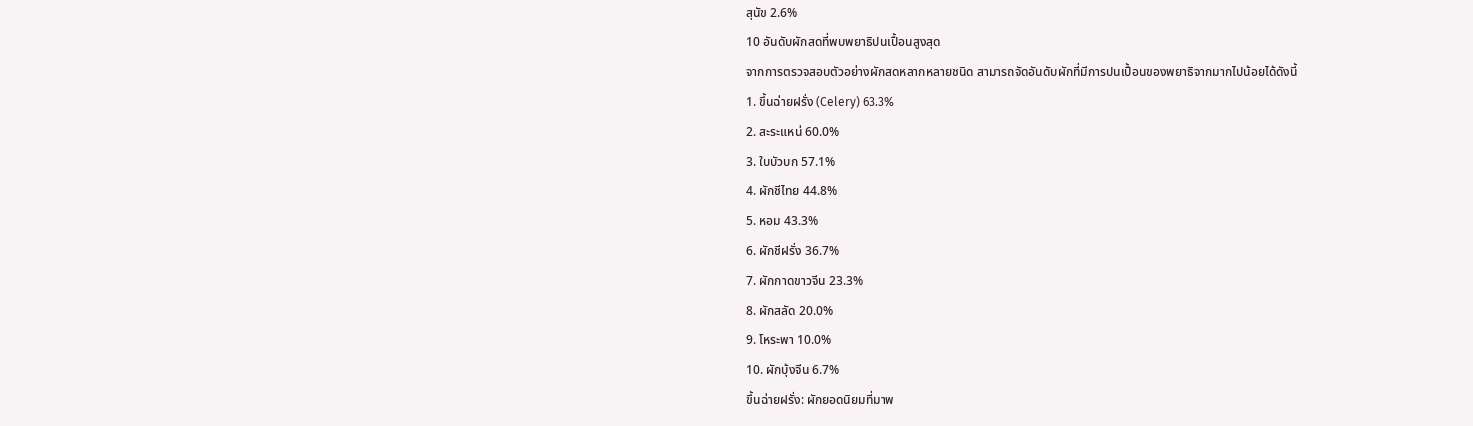สุนัข 2.6%
10 อันดับผักสดที่พบพยาธิปนเปื้อนสูงสุด
จากการตรวจสอบตัวอย่างผักสดหลากหลายชนิด สามารถจัดอันดับผักที่มีการปนเปื้อนของพยาธิจากมากไปน้อยได้ดังนี้
1. ขึ้นฉ่ายฝรั่ง (Celery) 63.3%
2. สะระแหน่ 60.0%
3. ใบบัวบก 57.1%
4. ผักชีไทย 44.8%
5. หอม 43.3%
6. ผักชีฝรั่ง 36.7%
7. ผักกาดขาวจีน 23.3%
8. ผักสลัด 20.0%
9. โหระพา 10.0%
10. ผักบุ้งจีน 6.7%
ขึ้นฉ่ายฝรั่ง: ผักยอดนิยมที่มาพ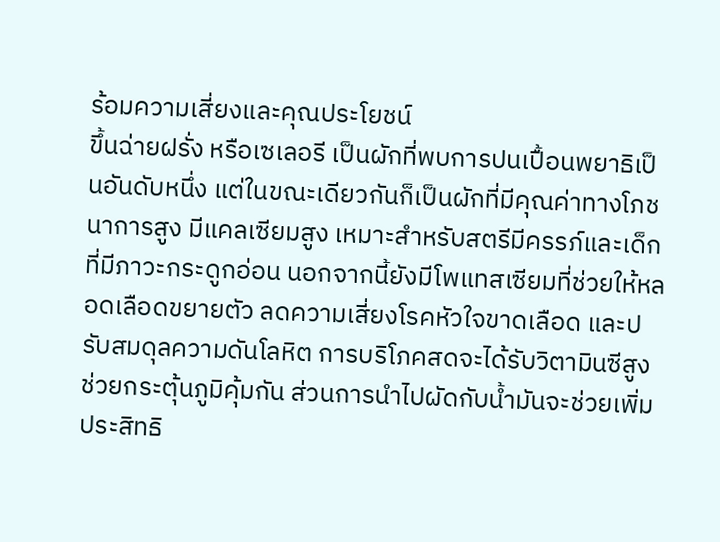ร้อมความเสี่ยงและคุณประโยชน์
ขึ้นฉ่ายฝรั่ง หรือเซเลอรี เป็นผักที่พบการปนเปื้อนพยาธิเป็นอันดับหนึ่ง แต่ในขณะเดียวกันก็เป็นผักที่มีคุณค่าทางโภชนาการสูง มีแคลเซียมสูง เหมาะสำหรับสตรีมีครรภ์และเด็กที่มีภาวะกระดูกอ่อน นอกจากนี้ยังมีโพแทสเซียมที่ช่วยให้หลอดเลือดขยายตัว ลดความเสี่ยงโรคหัวใจขาดเลือด และปรับสมดุลความดันโลหิต การบริโภคสดจะได้รับวิตามินซีสูง ช่วยกระตุ้นภูมิคุ้มกัน ส่วนการนำไปผัดกับน้ำมันจะช่วยเพิ่มประสิทธิ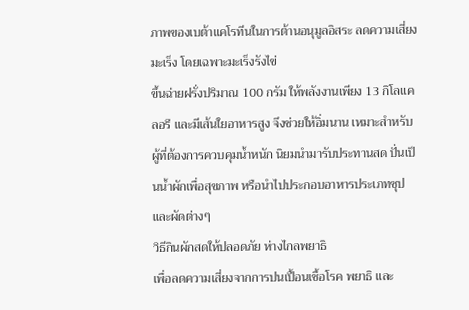ภาพของเบต้าแคโรทีนในการต้านอนุมูลอิสระ ลดความเสี่ยงมะเร็ง โดยเฉพาะมะเร็งรังไข่
ขึ้นฉ่ายฝรั่งปริมาณ 100 กรัม ให้พลังงานเพียง 13 กิโลแคลอรี และมีเส้นใยอาหารสูง จึงช่วยให้อิ่มนาน เหมาะสำหรับผู้ที่ต้องการควบคุมน้ำหนัก นิยมนำมารับประทานสด ปั่นเป็นน้ำผักเพื่อสุขภาพ หรือนำไปประกอบอาหารประเภทซุปและผัดต่างๆ
วิธีกินผักสดให้ปลอดภัย ห่างไกลพยาธิ
เพื่อลดความเสี่ยงจากการปนเปื้อนเชื้อโรค พยาธิ และ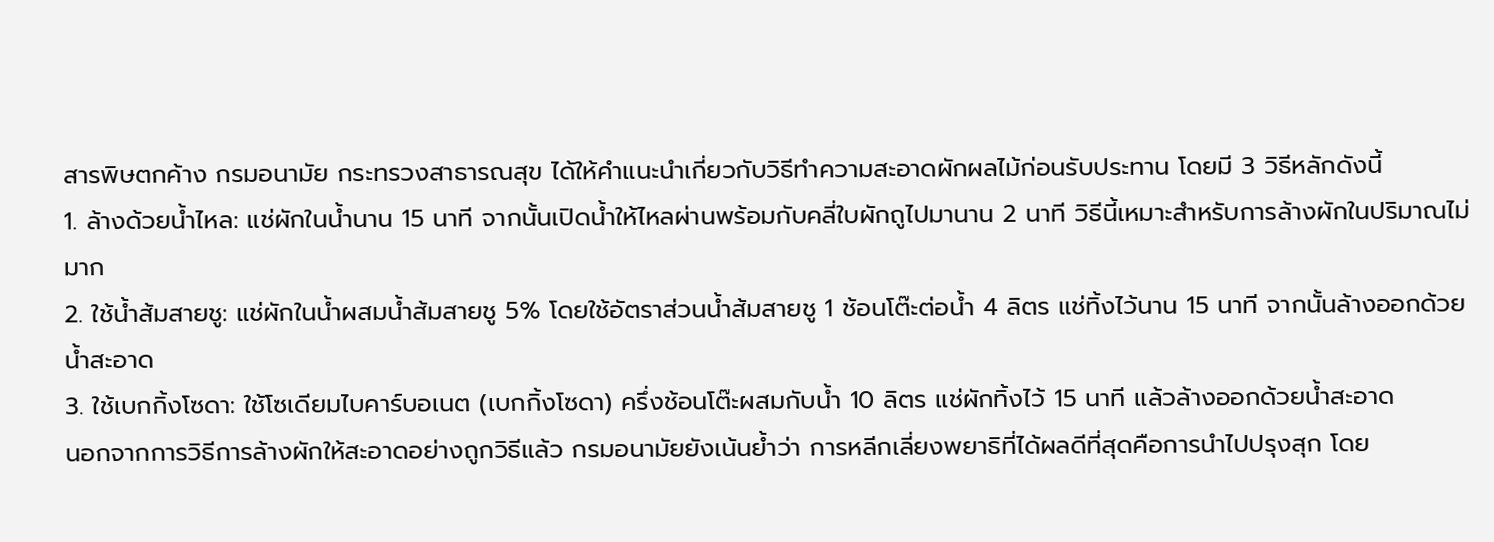สารพิษตกค้าง กรมอนามัย กระทรวงสาธารณสุข ได้ให้คำแนะนำเกี่ยวกับวิธีทำความสะอาดผักผลไม้ก่อนรับประทาน โดยมี 3 วิธีหลักดังนี้
1. ล้างด้วยน้ำไหล: แช่ผักในน้ำนาน 15 นาที จากนั้นเปิดน้ำให้ไหลผ่านพร้อมกับคลี่ใบผักถูไปมานาน 2 นาที วิธีนี้เหมาะสำหรับการล้างผักในปริมาณไม่มาก
2. ใช้น้ำส้มสายชู: แช่ผักในน้ำผสมน้ำส้มสายชู 5% โดยใช้อัตราส่วนน้ำส้มสายชู 1 ช้อนโต๊ะต่อน้ำ 4 ลิตร แช่ทิ้งไว้นาน 15 นาที จากนั้นล้างออกด้วยน้ำสะอาด
3. ใช้เบกกิ้งโซดา: ใช้โซเดียมไบคาร์บอเนต (เบกกิ้งโซดา) ครึ่งช้อนโต๊ะผสมกับน้ำ 10 ลิตร แช่ผักทิ้งไว้ 15 นาที แล้วล้างออกด้วยน้ำสะอาด
นอกจากการวิธีการล้างผักให้สะอาดอย่างถูกวิธีแล้ว กรมอนามัยยังเน้นย้ำว่า การหลีกเลี่ยงพยาธิที่ได้ผลดีที่สุดคือการนำไปปรุงสุก โดย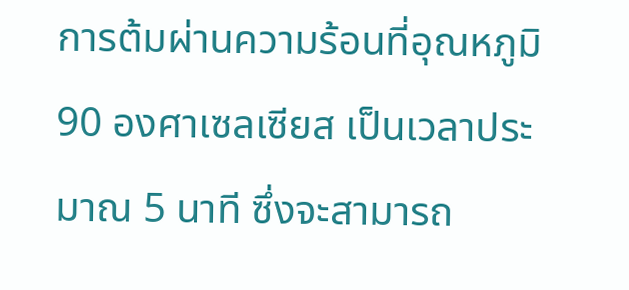การต้มผ่านความร้อนที่อุณหภูมิ 90 องศาเซลเซียส เป็นเวลาประมาณ 5 นาที ซึ่งจะสามารถ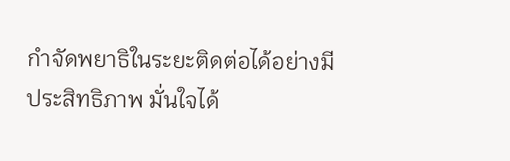กำจัดพยาธิในระยะติดต่อได้อย่างมีประสิทธิภาพ มั่นใจได้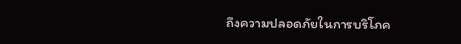ถึงความปลอดภัยในการบริโภค